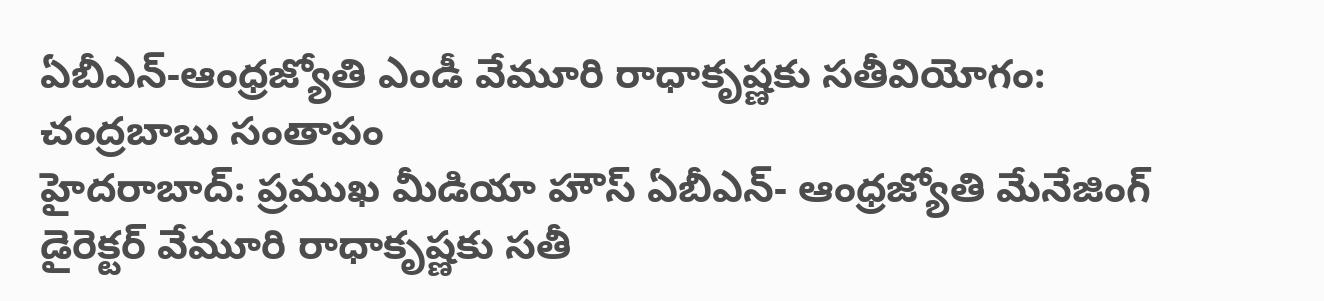ఏబీఎన్-ఆంధ్రజ్యోతి ఎండీ వేమూరి రాధాకృష్ణకు సతీవియోగం: చంద్రబాబు సంతాపం
హైదరాబాద్: ప్రముఖ మీడియా హౌస్ ఏబీఎన్- ఆంధ్రజ్యోతి మేనేజింగ్ డైరెక్టర్ వేమూరి రాధాకృష్ణకు సతీ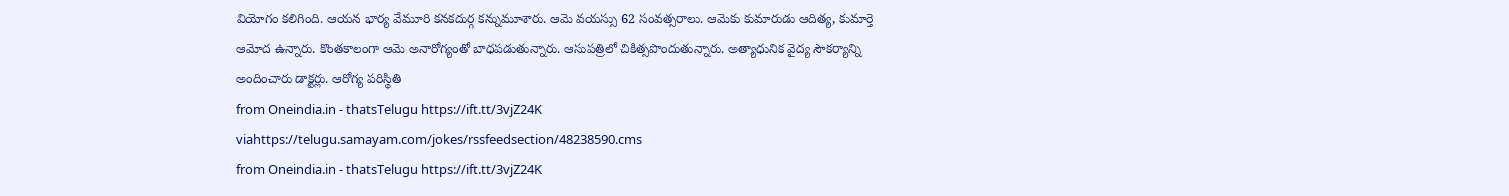వియోగం కలిగింది. ఆయన భార్య వేమూరి కనకదుర్గ కన్నుమూశారు. ఆమె వయస్సు 62 సంవత్సరాలు. ఆమెకు కుమారుడు ఆదిత్య, కుమార్తె ఆమోద ఉన్నారు. కొంతకాలంగా ఆమె అనారోగ్యంతో బాధపడుతున్నారు. ఆసుపత్రిలో చికిత్సపొందుతున్నారు. అత్యాధునిక వైద్య సౌకర్యాన్ని అందించారు డాక్టర్లు. ఆరోగ్య పరిస్థితి
from Oneindia.in - thatsTelugu https://ift.tt/3vjZ24K
viahttps://telugu.samayam.com/jokes/rssfeedsection/48238590.cms
from Oneindia.in - thatsTelugu https://ift.tt/3vjZ24K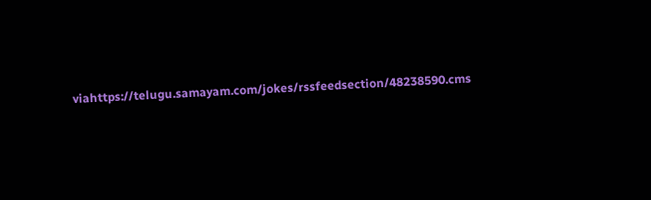viahttps://telugu.samayam.com/jokes/rssfeedsection/48238590.cms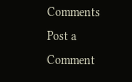Comments
Post a Comment